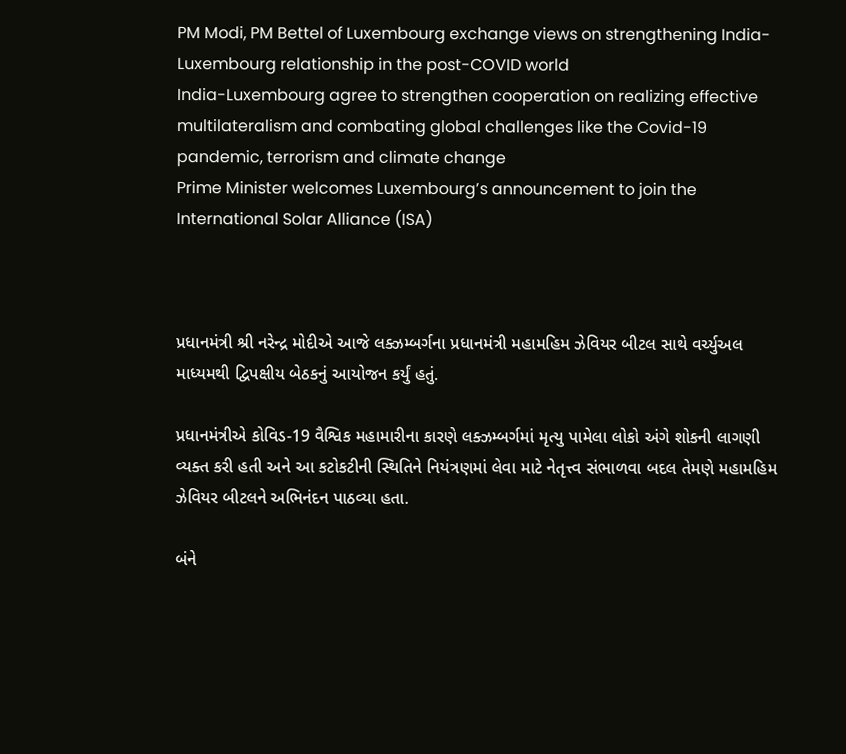PM Modi, PM Bettel of Luxembourg exchange views on strengthening India-Luxembourg relationship in the post-COVID world
India-Luxembourg agree to strengthen cooperation on realizing effective multilateralism and combating global challenges like the Covid-19 pandemic, terrorism and climate change
Prime Minister welcomes Luxembourg’s announcement to join the International Solar Alliance (ISA)



પ્રધાનમંત્રી શ્રી નરેન્દ્ર મોદીએ આજે લક્ઝમ્બર્ગના પ્રધાનમંત્રી મહામહિમ ઝેવિયર બીટલ સાથે વર્ચ્યુઅલ માધ્યમથી દ્વિપક્ષીય બેઠકનું આયોજન કર્યું હતું.

પ્રધાનમંત્રીએ કોવિડ-19 વૈશ્વિક મહામારીના કારણે લક્ઝમ્બર્ગમાં મૃત્યુ પામેલા લોકો અંગે શોકની લાગણી વ્યક્ત કરી હતી અને આ કટોકટીની સ્થિતિને નિયંત્રણમાં લેવા માટે નેતૃત્ત્વ સંભાળવા બદલ તેમણે મહામહિમ ઝેવિયર બીટલને અભિનંદન પાઠવ્યા હતા.

બંને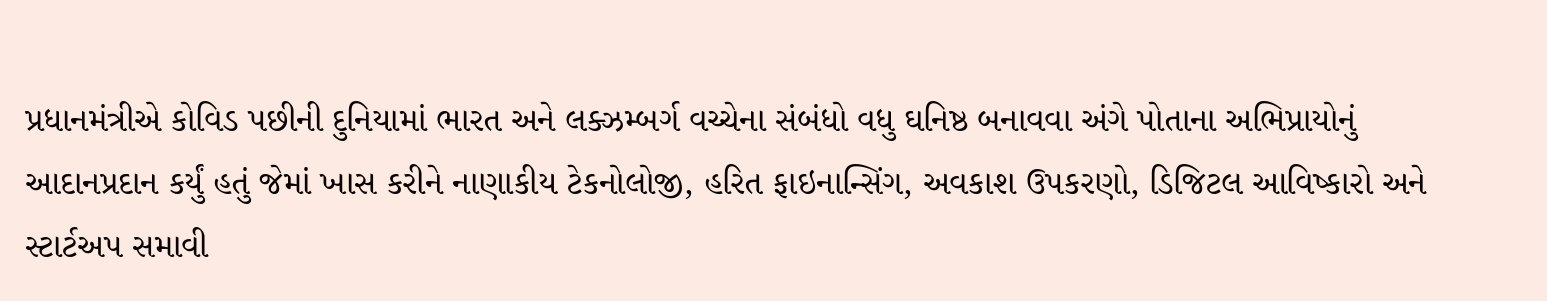પ્રધાનમંત્રીએ કોવિડ પછીની દુનિયામાં ભારત અને લક્ઝમ્બર્ગ વચ્ચેના સંબંધો વધુ ઘનિષ્ઠ બનાવવા અંગે પોતાના અભિપ્રાયોનું આદાનપ્રદાન કર્યું હતું જેમાં ખાસ કરીને નાણાકીય ટેકનોલોજી, હરિત ફાઇનાન્સિંગ, અવકાશ ઉપકરણો, ડિજિટલ આવિષ્કારો અને સ્ટાર્ટઅપ સમાવી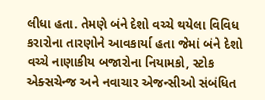લીધા હતા. તેમણે બંને દેશો વચ્ચે થયેલા વિવિધ કરારોના તારણોને આવકાર્યા હતા જેમાં બંને દેશો વચ્ચે નાણાકીય બજારોના નિયામકો, સ્ટોક એક્સચેન્જ અને નવાચાર એજન્સીઓ સંબંધિત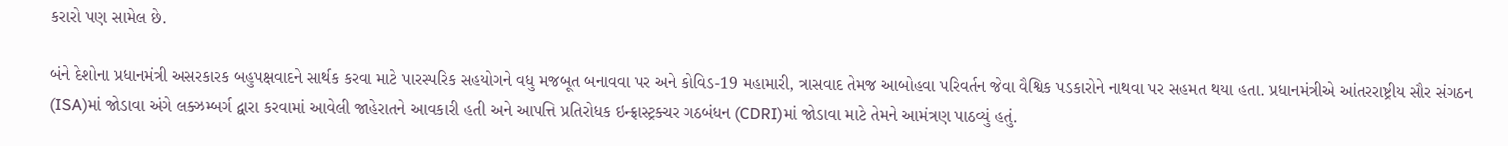કરારો પણ સામેલ છે.

બંને દેશોના પ્રધાનમંત્રી અસરકારક બહુપક્ષવાદને સાર્થક કરવા માટે પારસ્પરિક સહયોગને વધુ મજબૂત બનાવવા પર અને કોવિડ-19 મહામારી, ત્રાસવાદ તેમજ આબોહવા પરિવર્તન જેવા વૈશ્વિક પડકારોને નાથવા પર સહમત થયા હતા. પ્રધાનમંત્રીએ આંતરરાષ્ટ્રીય સૌર સંગઠન (ISA)માં જોડાવા અંગે લક્ઝમ્બર્ગ દ્વારા કરવામાં આવેલી જાહેરાતને આવકારી હતી અને આપત્તિ પ્રતિરોધક ઇન્ફ્રાસ્ટ્રક્ચર ગઠબંધન (CDRI)માં જોડાવા માટે તેમને આમંત્રણ પાઠવ્યું હતું.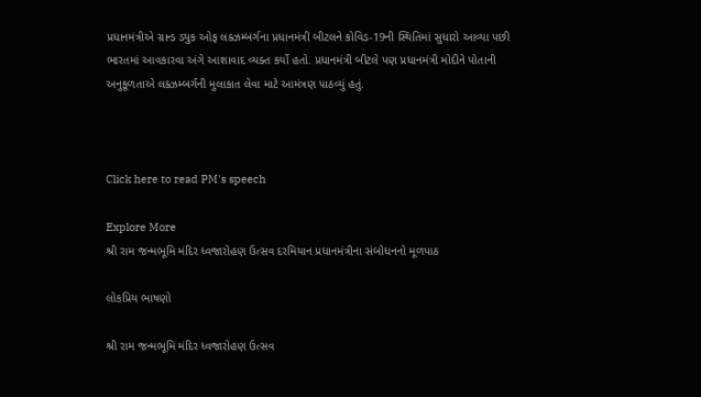પ્રધાનમંત્રીએ ગ્રાન્ડ ડ્યુક ઓફ લક્ઝમ્બર્ગના પ્રધાનમંત્રી બીટલને કોવિડ-19ની સ્થિતિમાં સુધારો આવ્યા પછી ભારતમાં આવકારવા અંગે આશાવાદ વ્યક્ત કર્યો હતો. પ્રધાનમંત્રી બીટલે પણ પ્રધાનમંત્રી મોદીને પોતાની અનુકૂળતાએ લક્ઝમ્બર્ગની મુલાકાત લેવા માટે આમંત્રણ પાઠવ્યું હતું.



Click here to read PM's speech

Explore More
શ્રી રામ જન્મભૂમિ મંદિર ધ્વજારોહણ ઉત્સવ દરમિયાન પ્રધાનમંત્રીના સંબોધનનો મૂળપાઠ

લોકપ્રિય ભાષણો

શ્રી રામ જન્મભૂમિ મંદિર ધ્વજારોહણ ઉત્સવ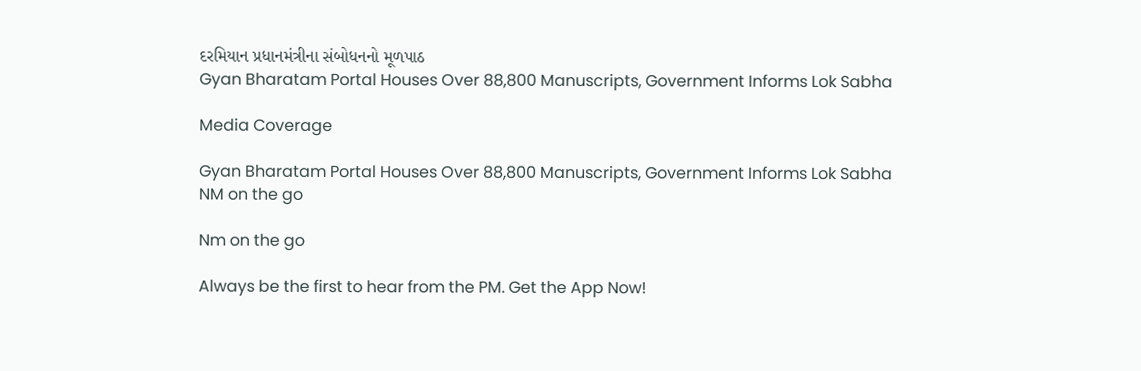દરમિયાન પ્રધાનમંત્રીના સંબોધનનો મૂળપાઠ
Gyan Bharatam Portal Houses Over 88,800 Manuscripts, Government Informs Lok Sabha

Media Coverage

Gyan Bharatam Portal Houses Over 88,800 Manuscripts, Government Informs Lok Sabha
NM on the go

Nm on the go

Always be the first to hear from the PM. Get the App Now!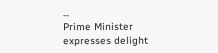...
Prime Minister expresses delight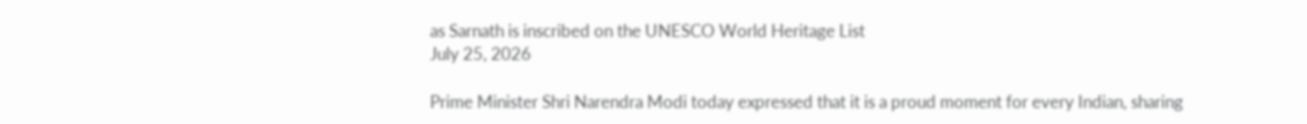as Sarnath is inscribed on the UNESCO World Heritage List
July 25, 2026

Prime Minister Shri Narendra Modi today expressed that it is a proud moment for every Indian, sharing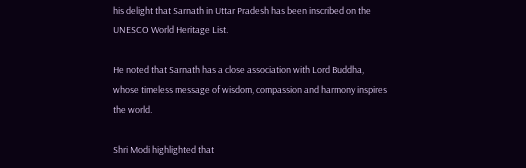his delight that Sarnath in Uttar Pradesh has been inscribed on the UNESCO World Heritage List.

He noted that Sarnath has a close association with Lord Buddha, whose timeless message of wisdom, compassion and harmony inspires the world.

Shri Modi highlighted that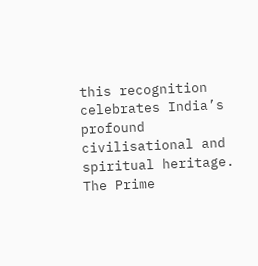this recognition celebrates India’s profound civilisational and spiritual heritage. The Prime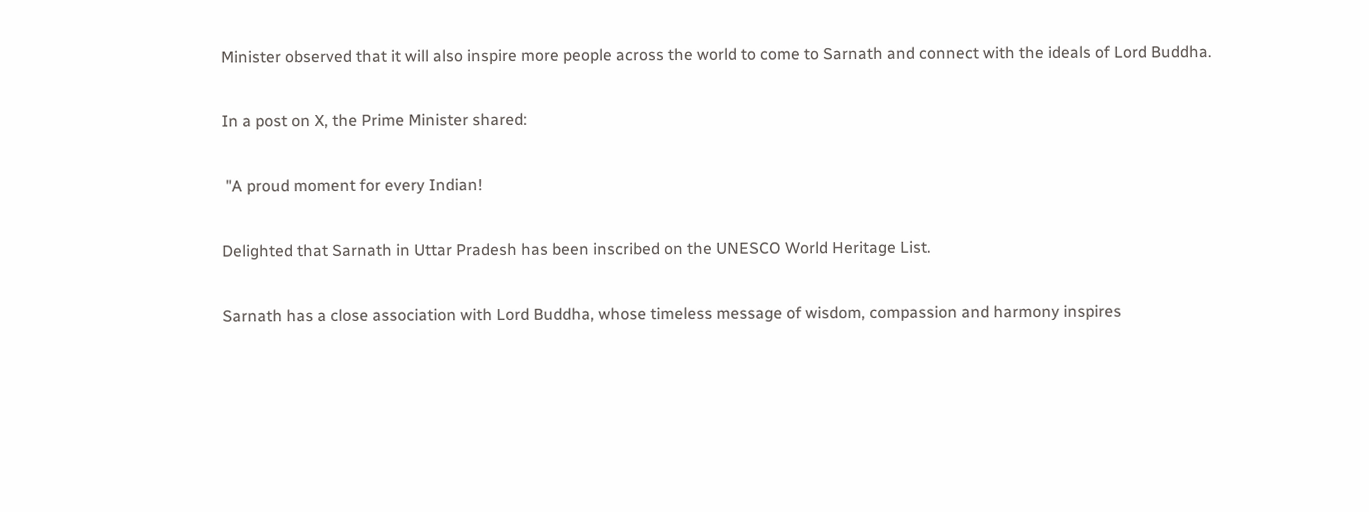Minister observed that it will also inspire more people across the world to come to Sarnath and connect with the ideals of Lord Buddha.

In a post on X, the Prime Minister shared:

 "A proud moment for every Indian!

Delighted that Sarnath in Uttar Pradesh has been inscribed on the UNESCO World Heritage List.

Sarnath has a close association with Lord Buddha, whose timeless message of wisdom, compassion and harmony inspires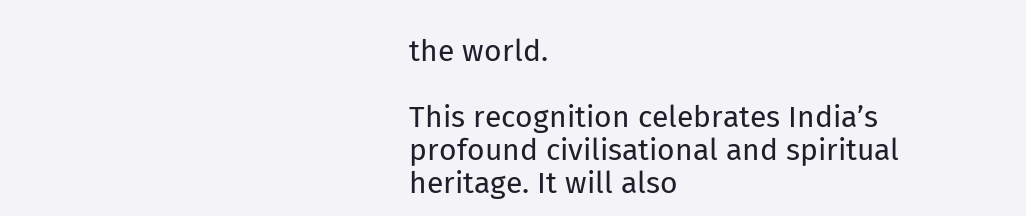the world.

This recognition celebrates India’s profound civilisational and spiritual heritage. It will also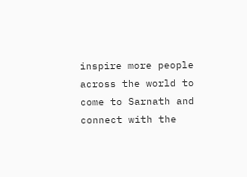inspire more people across the world to come to Sarnath and connect with the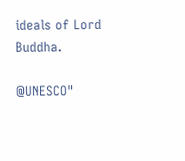ideals of Lord Buddha.

@UNESCO"